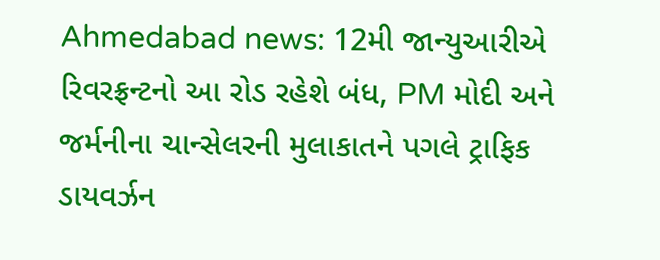Ahmedabad news: 12મી જાન્યુઆરીએ રિવરફ્રન્ટનો આ રોડ રહેશે બંધ, PM મોદી અને જર્મનીના ચાન્સેલરની મુલાકાતને પગલે ટ્રાફિક ડાયવર્ઝન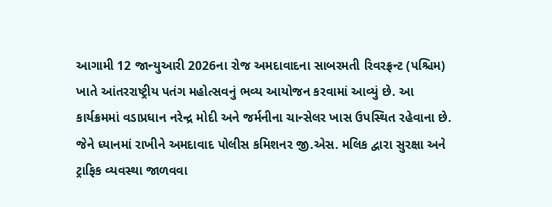આગામી 12 જાન્યુઆરી 2026ના રોજ અમદાવાદના સાબરમતી રિવરફ્રન્ટ (પશ્ચિમ) ખાતે આંતરરાષ્ટ્રીય પતંગ મહોત્સવનું ભવ્ય આયોજન કરવામાં આવ્યું છે. આ કાર્યક્રમમાં વડાપ્રધાન નરેન્દ્ર મોદી અને જર્મનીના ચાન્સેલર ખાસ ઉપસ્થિત રહેવાના છે. જેને ધ્યાનમાં રાખીને અમદાવાદ પોલીસ કમિશનર જી.એસ. મલિક દ્વારા સુરક્ષા અને ટ્રાફિક વ્યવસ્થા જાળવવા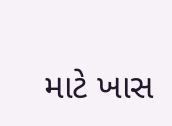માટે ખાસ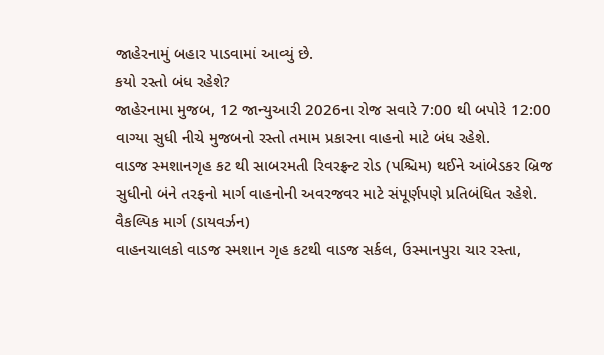જાહેરનામું બહાર પાડવામાં આવ્યું છે.
કયો રસ્તો બંધ રહેશે?
જાહેરનામા મુજબ, 12 જાન્યુઆરી 2026ના રોજ સવારે 7:00 થી બપોરે 12:00 વાગ્યા સુધી નીચે મુજબનો રસ્તો તમામ પ્રકારના વાહનો માટે બંધ રહેશે.
વાડજ સ્મશાનગૃહ કટ થી સાબરમતી રિવરફ્રન્ટ રોડ (પશ્ચિમ) થઈને આંબેડકર બ્રિજ સુધીનો બંને તરફનો માર્ગ વાહનોની અવરજવર માટે સંપૂર્ણપણે પ્રતિબંધિત રહેશે.
વૈકલ્પિક માર્ગ (ડાયવર્ઝન)
વાહનચાલકો વાડજ સ્મશાન ગૃહ કટથી વાડજ સર્કલ, ઉસ્માનપુરા ચાર રસ્તા,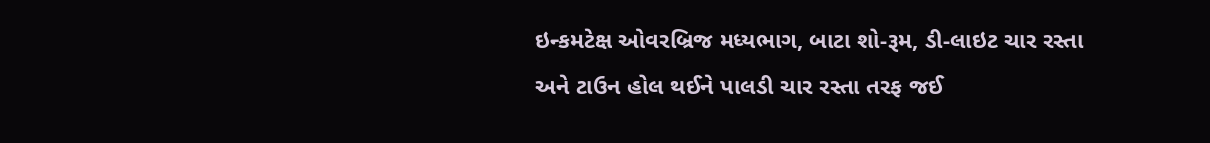ઇન્કમટેક્ષ ઓવરબ્રિજ મધ્યભાગ, બાટા શો-રૂમ, ડી-લાઇટ ચાર રસ્તા અને ટાઉન હોલ થઈને પાલડી ચાર રસ્તા તરફ જઈ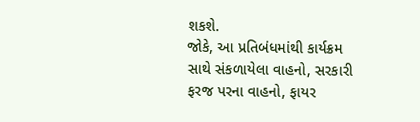શકશે.
જોકે, આ પ્રતિબંધમાંથી કાર્યક્રમ સાથે સંકળાયેલા વાહનો, સરકારી ફરજ પરના વાહનો, ફાયર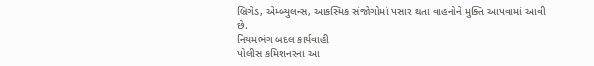બ્રિગેડ, એમ્બ્યુલન્સ, આકસ્મિક સંજોગોમાં પસાર થતા વાહનોને મુક્તિ આપવામાં આવી છે.
નિયમભંગ બદલ કાર્યવાહી
પોલીસ કમિશનરના આ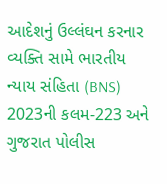આદેશનું ઉલ્લંઘન કરનાર વ્યક્તિ સામે ભારતીય ન્યાય સંહિતા (BNS) 2023ની કલમ-223 અને ગુજરાત પોલીસ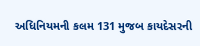અધિનિયમની કલમ 131 મુજબ કાયદેસરની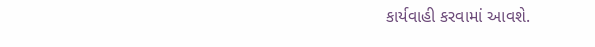કાર્યવાહી કરવામાં આવશે.